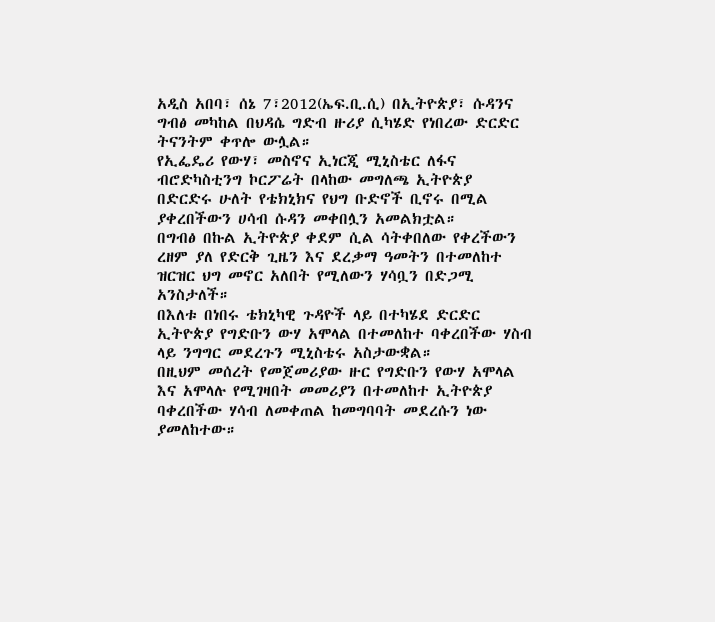አዲስ አበባ፣ ሰኔ 7፣2012(ኤፍ.ቢ.ሲ) በኢትዮጵያ፣ ሱዳንና ግብፅ መካከል በህዳሴ ግድብ ዙሪያ ሲካሄድ የነበረው ድርድር ትናንትም ቀጥሎ ውሏል።
የኢፌዴሪ የውሃ፣ መስኖና ኢነርጂ ሚኒስቴር ለፋና ብሮድካስቲንግ ኮርፖሬት በላከው መግለጫ ኢትዮጵያ በድርድሩ ሁለት የቴክኒክና የህግ ቡድኖች ቢኖሩ በሚል ያቀረበችውን ሀሳብ ሱዳን መቀበሏን አመልክቷል።
በግብፅ በኩል ኢትዮጵያ ቀደም ሲል ሳትቀበለው የቀረችውን ረዘም ያለ የድርቅ ጊዜን እና ደረቃማ ዓመትን በተመለከተ ዝርዝር ህግ መኖር አለበት የሚለውን ሃሳቧን በድጋሚ አንስታለች።
በእለቱ በነበሩ ቴክኒካዊ ጉዳዮች ላይ በተካሄደ ድርድር ኢትዮጵያ የግድቡን ውሃ አሞላል በተመለከተ ባቀረበችው ሃስብ ላይ ንግግር መደረጉን ሚኒስቴሩ አስታውቋል።
በዚህም መሰረት የመጀመሪያው ዙር የግድቡን የውሃ አሞላል እና አሞላሉ የሚገዛበት መመሪያን በተመለከተ ኢትዮጵያ ባቀረበችው ሃሳብ ለመቀጠል ከመግባባት መደረሱን ነው ያመለከተው።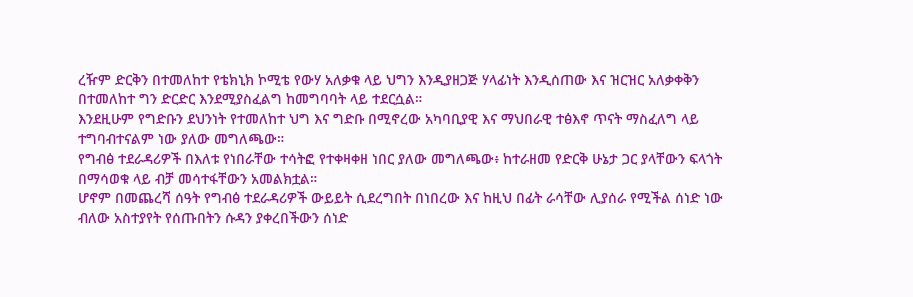ረዥም ድርቅን በተመለከተ የቴክኒክ ኮሚቴ የውሃ አለቃቁ ላይ ህግን እንዲያዘጋጅ ሃላፊነት እንዲሰጠው እና ዝርዝር አለቃቀቅን በተመለከተ ግን ድርድር እንደሚያስፈልግ ከመግባባት ላይ ተደርሷል።
እንደዚሁም የግድቡን ደህንነት የተመለከተ ህግ እና ግድቡ በሚኖረው አካባቢያዊ እና ማህበራዊ ተፅእኖ ጥናት ማስፈለግ ላይ ተግባብተናልም ነው ያለው መግለጫው።
የግብፅ ተደራዳሪዎች በእለቱ የነበራቸው ተሳትፎ የተቀዛቀዘ ነበር ያለው መግለጫው፥ ከተራዘመ የድርቅ ሁኔታ ጋር ያላቸውን ፍላጎት በማሳወቁ ላይ ብቻ መሳተፋቸውን አመልክቷል።
ሆኖም በመጨረሻ ሰዓት የግብፅ ተደራዳሪዎች ውይይት ሲደረግበት በነበረው እና ከዚህ በፊት ራሳቸው ሊያሰራ የሚችል ሰነድ ነው ብለው አስተያየት የሰጡበትን ሱዳን ያቀረበችውን ሰነድ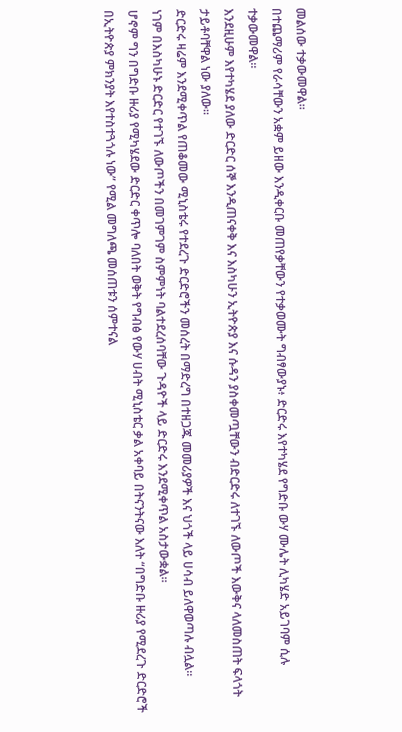መልሰው ተቃውመዋል።
በተጨማሪም የራሳቸውን አቋም ይዘው እንዲቀርቡ መጠየቃቸውን የተቃወሙት ግብፃውያኑ፥ ድርድሩ እየተካሄደ የግድቡ ውሃ ሙሌት ሊካሄድ አይገባም ሲሉ ተቃውመዋል።
እንደዚሁም እየተካሄደ ያለው ድርድር ሰኞ እንዲጠናቀቅ እና እስካሁን ኢትዮጵያ እና ሱዳን ያስቀመጧቸውን ብድርድሩ ለተገኙ ለውጦች እውቅና ላለመስጠት ፍላጎት ታይቶባቸዋል ነው ያለው።
ድርድሩ ዛሬም እንደሚቀጥል የጠቆመው ሚኒስቴሩ የተደረጉ ድርድሮችን መሰረት በማድረግ በተዘጋጁ መመሪያዎች እና ህጎች ላይ ሀሳብ ይለዋወጣሉ ብሏል።
ነገም በእስካሁኑ ድርድር የተገኙ ለውጦችን በመገምገም ስምምነት ባልተደረሰባቸው ጉዳዮች ላይ ድርድሩ እንደሚቀጥል አስታውቋል።
ሆኖም ግን በግድቡ ዙሪያ የሚካሄደው ድርድር ቀጥሎ ባለበት ወቅት የግብፅ የውሃ ሀብት ሚኒስቴር ቃል አቀባይ በትናንትናው እለት “በግድቡ ዙሪያ የሚደረጉ ድርድሮች በኢትዮጵያ ምክንያት እየተስተጓጎሉ ነው” የሚል መግለጫ መሰጠቱን ሰምተናል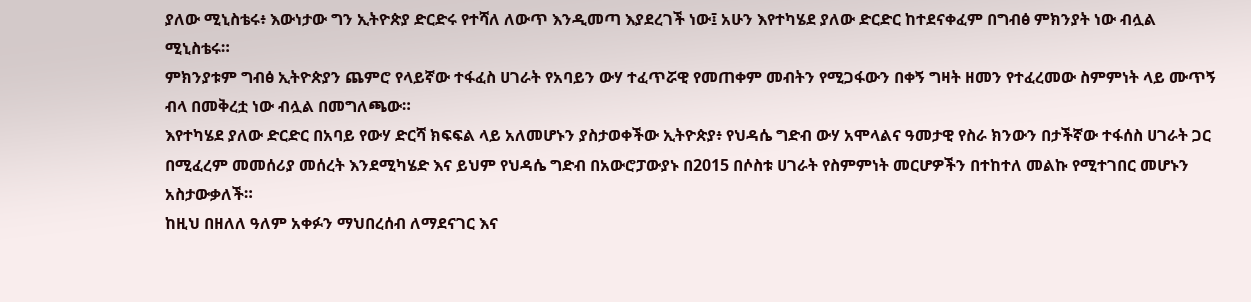ያለው ሚኒስቴሩ፥ እውነታው ግን ኢትዮጵያ ድርድሩ የተሻለ ለውጥ እንዲመጣ እያደረገች ነው፤ አሁን እየተካሄደ ያለው ድርድር ከተደናቀፈም በግብፅ ምክንያት ነው ብሏል ሚኒስቴሩ።
ምክንያቱም ግብፅ ኢትዮጵያን ጨምሮ የላይኛው ተፋፈስ ሀገራት የአባይን ውሃ ተፈጥሯዊ የመጠቀም መብትን የሚጋፋውን በቀኝ ግዛት ዘመን የተፈረመው ስምምነት ላይ ሙጥኝ ብላ በመቅረቷ ነው ብሏል በመግለጫው።
እየተካሄደ ያለው ድርድር በአባይ የውሃ ድርሻ ክፍፍል ላይ አለመሆኑን ያስታወቀችው ኢትዮጵያ፥ የህዳሴ ግድብ ውሃ አሞላልና ዓመታዊ የስራ ክንውን በታችኛው ተፋሰስ ሀገራት ጋር በሚፈረም መመሰሪያ መሰረት እንደሚካሄድ እና ይህም የህዳሴ ግድብ በአውሮፓውያኑ በ2015 በሶስቱ ሀገራት የስምምነት መርሆዎችን በተከተለ መልኩ የሚተገበር መሆኑን አስታውቃለች።
ከዚህ በዘለለ ዓለም አቀፉን ማህበረሰብ ለማደናገር እና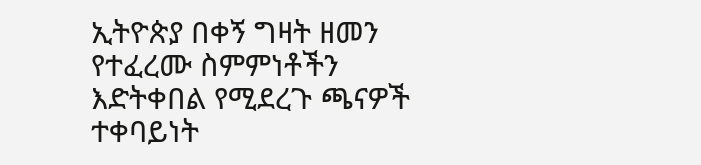ኢትዮጵያ በቀኝ ግዛት ዘመን የተፈረሙ ስምምነቶችን እድትቀበል የሚደረጉ ጫናዎች ተቀባይነት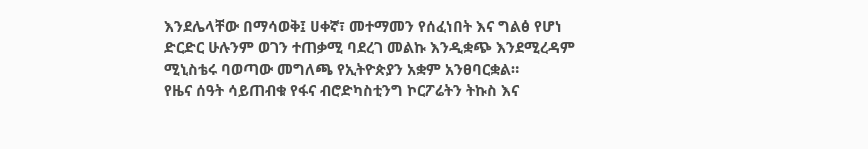እንደሌላቸው በማሳወቅ፤ ሀቀኛ፣ መተማመን የሰፈነበት እና ግልፅ የሆነ ድርድር ሁሉንም ወገን ተጠቃሚ ባደረገ መልኩ እንዲቋጭ እንደሚረዳም ሚኒስቴሩ ባወጣው መግለጫ የኢትዮጵያን አቋም አንፀባርቋል።
የዜና ሰዓት ሳይጠብቁ የፋና ብሮድካስቲንግ ኮርፖሬትን ትኩስ እና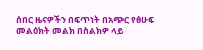ሰበር ዜናዎችን በፍጥነት በአጭር የፅሁፍ መልዕክት መልክ በስልክዎ ላይ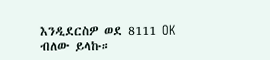እንዲደርስዎ ወደ 8111 OK ብለው ይላኩ።